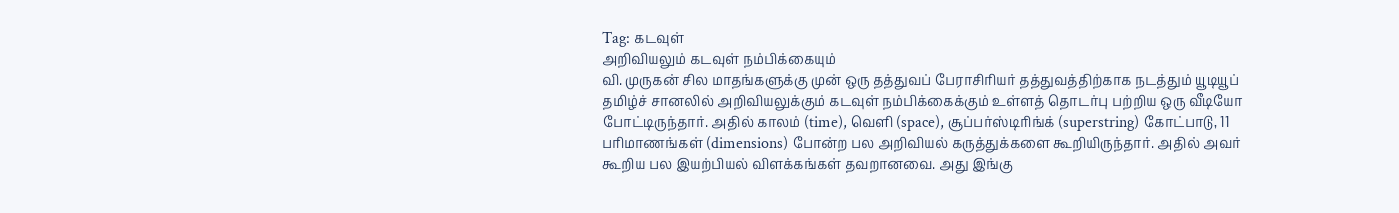Tag: கடவுள்
அறிவியலும் கடவுள் நம்பிக்கையும்
வி. முருகன் சில மாதங்களுக்கு முன் ஒரு தத்துவப் பேராசிரியர் தத்துவத்திற்காக நடத்தும் யூடியூப் தமிழ்ச் சானலில் அறிவியலுக்கும் கடவுள் நம்பிக்கைக்கும் உள்ளத் தொடர்பு பற்றிய ஒரு வீடியோ போட்டிருந்தார். அதில் காலம் (time), வெளி (space), சூப்பர்ஸ்டிரிங்க் (superstring) கோட்பாடு, 11 பரிமாணங்கள் (dimensions) போன்ற பல அறிவியல் கருத்துக்களை கூறியிருந்தார். அதில் அவர் கூறிய பல இயற்பியல் விளக்கங்கள் தவறானவை. அது இங்கு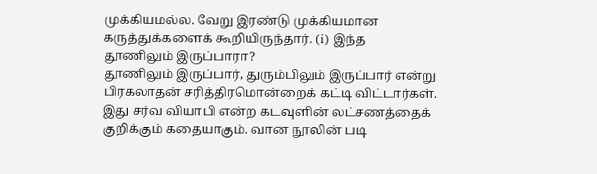முக்கியமல்ல. வேறு இரண்டு முக்கியமான கருத்துக்களைக் கூறியிருந்தார். (i) இந்த
தூணிலும் இருப்பாரா?
தூணிலும் இருப்பார், துரும்பிலும் இருப்பார் என்று பிரகலாதன் சரித்திரமொன்றைக் கட்டி விட்டார்கள். இது சர்வ வியாபி என்ற கடவுளின் லட்சணத்தைக் குறிக்கும் கதையாகும். வான நூலின் படி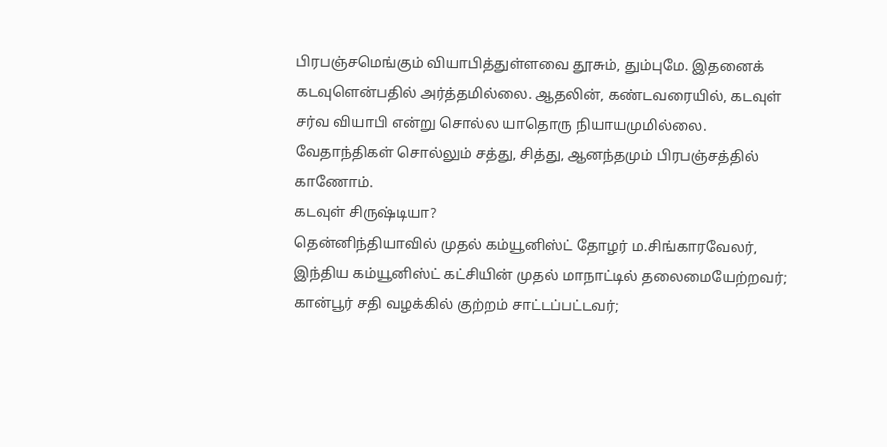பிரபஞ்சமெங்கும் வியாபித்துள்ளவை தூசும், தும்புமே. இதனைக் கடவுளென்பதில் அர்த்தமில்லை. ஆதலின், கண்டவரையில், கடவுள் சர்வ வியாபி என்று சொல்ல யாதொரு நியாயமுமில்லை. வேதாந்திகள் சொல்லும் சத்து, சித்து, ஆனந்தமும் பிரபஞ்சத்தில் காணோம்.
கடவுள் சிருஷ்டியா?
தென்னிந்தியாவில் முதல் கம்யூனிஸ்ட் தோழர் ம.சிங்காரவேலர், இந்திய கம்யூனிஸ்ட் கட்சியின் முதல் மாநாட்டில் தலைமையேற்றவர்; கான்பூர் சதி வழக்கில் குற்றம் சாட்டப்பட்டவர்;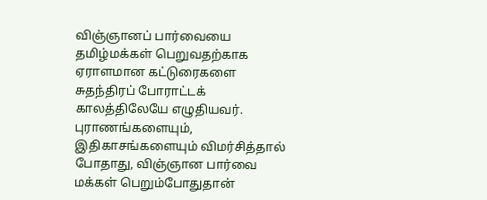விஞ்ஞானப் பார்வையை தமிழ்மக்கள் பெறுவதற்காக ஏராளமான கட்டுரைகளை சுதந்திரப் போராட்டக் காலத்திலேயே எழுதியவர். புராணங்களையும், இதிகாசங்களையும் விமர்சித்தால் போதாது, விஞ்ஞான பார்வை மக்கள் பெறும்போதுதான்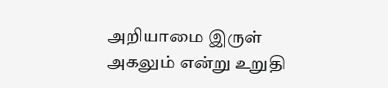அறியாமை இருள் அகலும் என்று உறுதி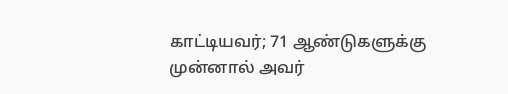காட்டியவர்; 71 ஆண்டுகளுக்கு முன்னால் அவர்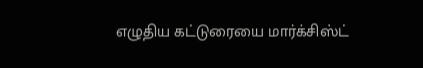எழுதிய கட்டுரையை மார்க்சிஸ்ட்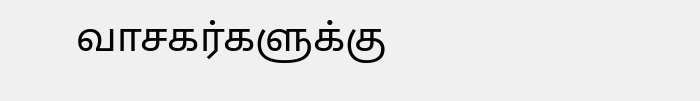வாசகர்களுக்கு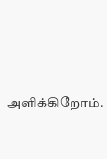அளிக்கிறோம்.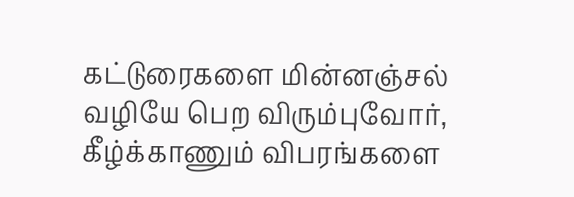கட்டுரைகளை மின்னஞ்சல் வழியே பெற விரும்புவோர், கீழ்க்காணும் விபரங்களை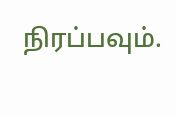நிரப்பவும்.